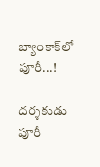బ్యాంకాక్‌లో పూరీ...!

దర్శకుడు పూరీ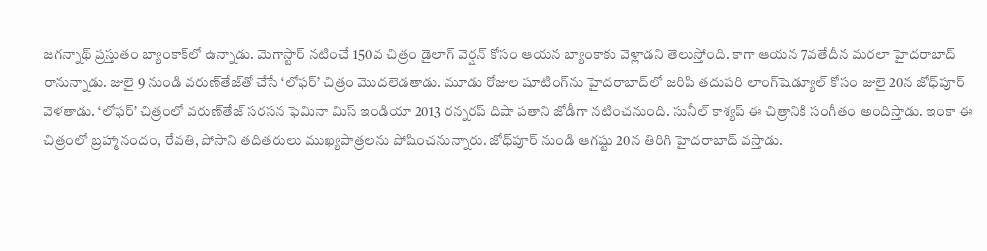జగన్నాథ్‌ ప్రస్తుతం బ్యాంకాక్‌లో ఉన్నాడు. మెగాస్టార్‌ నటించే 150వ చిత్రం డైలాగ్‌ వెర్షన్‌ కోసం ఆయన బ్యాంకాకు వెళ్లాడని తెలుస్తోంది. కాగా ఆయన 7వతేదీన మరలా హైదరాబాద్‌ రానున్నాడు. జులై 9 నుండి వరుణ్‌తేజ్‌తో చేసే ‘లోఫర్‌’ చిత్రం మొదలెడతాడు. మూడు రోజుల షూటింగ్‌ను హైదరాబాద్‌లో జరిపి తదుపరి లాంగ్‌షెడ్యూల్‌ కోసం జులై 20న జోధ్‌పూర్‌ వెళతాడు. ‘లోఫర్‌’ చిత్రంలో వరుణ్‌తేజ్‌ సరసన ఫెమినా మిస్‌ ఇండియా 2013 రన్నరప్‌ దిషా పతాని జోడీగా నటించనుంది. సునీల్‌ కాశ్యప్‌ ఈ చిత్రానికి సంగీతం అందిస్తాడు. ఇంకా ఈ చిత్రంలో బ్రహ్మానందం, రేవతి, పోసాని తదితరులు ముఖ్యపాత్రలను పోషించనున్నారు. జోధ్‌పూర్‌ నుండి ఆగష్టు 20న తిరిగి హైదరాబాద్‌ వస్తాడు.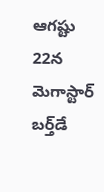ఆగష్టు 22న మెగాస్టార్‌ బర్త్‌డే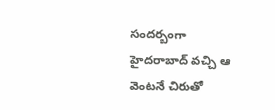సందర్బంగా హైదరాబాద్‌ వచ్చి ఆ వెంటనే చిరుతో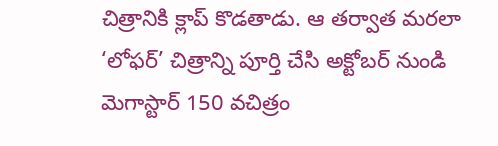చిత్రానికి క్లాప్‌ కొడతాడు. ఆ తర్వాత మరలా ‘లోఫర్‌’ చిత్రాన్ని పూర్తి చేసి అక్టోబర్‌ నుండి మెగాస్టార్‌ 150 వచిత్రం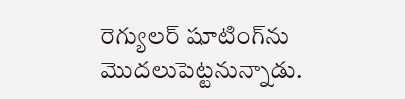రెగ్యులర్‌ షూటింగ్‌ను మొదలుపెట్టనున్నాడు.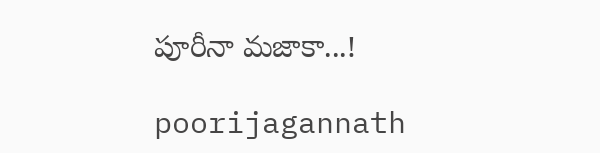పూరీనా మజాకా...!

poorijagannath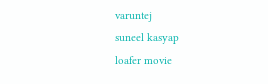varuntej
suneel kasyap
loafer movie